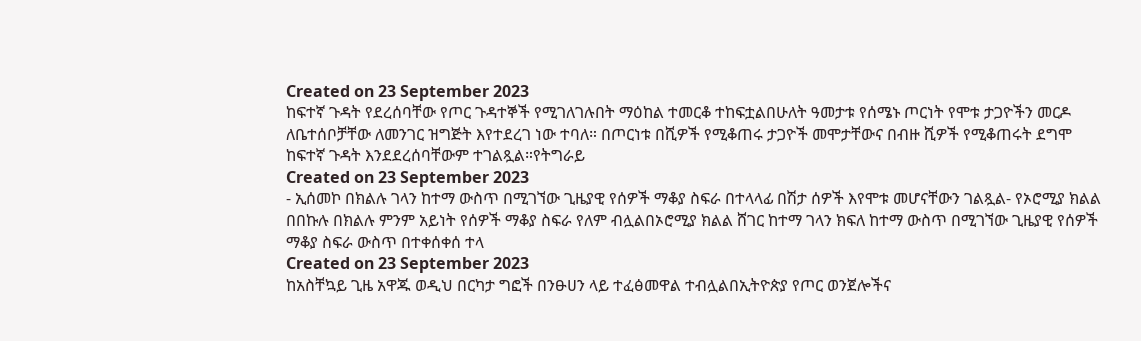Created on 23 September 2023
ከፍተኛ ጉዳት የደረሰባቸው የጦር ጉዳተኞች የሚገለገሉበት ማዕከል ተመርቆ ተከፍቷልበሁለት ዓመታቱ የሰሜኑ ጦርነት የሞቱ ታጋዮችን መርዶ ለቤተሰቦቻቸው ለመንገር ዝግጅት እየተደረገ ነው ተባለ። በጦርነቱ በሺዎች የሚቆጠሩ ታጋዮች መሞታቸውና በብዙ ሺዎች የሚቆጠሩት ደግሞ ከፍተኛ ጉዳት እንደደረሰባቸውም ተገልጿል።የትግራይ
Created on 23 September 2023
- ኢሰመኮ በክልሉ ገላን ከተማ ውስጥ በሚገኘው ጊዜያዊ የሰዎች ማቆያ ስፍራ በተላላፊ በሽታ ሰዎች እየሞቱ መሆናቸውን ገልጿል- የኦሮሚያ ክልል በበኩሉ በክልሉ ምንም አይነት የሰዎች ማቆያ ስፍራ የለም ብሏልበኦሮሚያ ክልል ሸገር ከተማ ገላን ክፍለ ከተማ ውስጥ በሚገኘው ጊዜያዊ የሰዎች ማቆያ ስፍራ ውስጥ በተቀሰቀሰ ተላ
Created on 23 September 2023
ከአስቸኳይ ጊዜ አዋጁ ወዲህ በርካታ ግፎች በንፁሀን ላይ ተፈፅመዋል ተብሏልበኢትዮጵያ የጦር ወንጀሎችና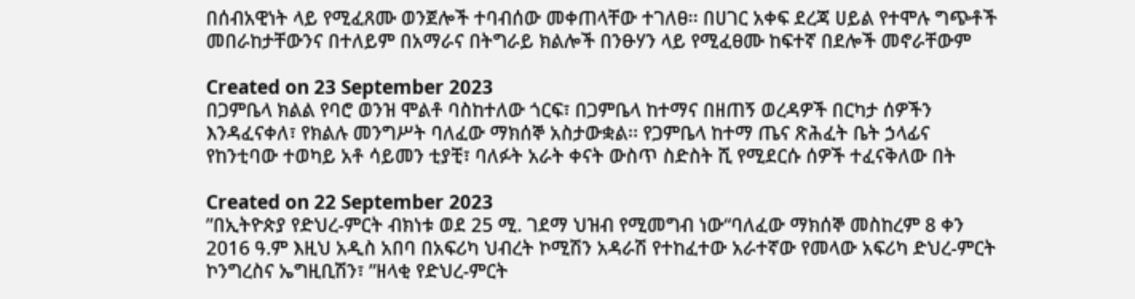በሰብአዊነት ላይ የሚፈጸሙ ወንጀሎች ተባብሰው መቀጠላቸው ተገለፀ፡፡ በሀገር አቀፍ ደረጃ ሀይል የተሞሉ ግጭቶች መበራከታቸውንና በተለይም በአማራና በትግራይ ክልሎች በንፁሃን ላይ የሚፈፀሙ ከፍተኛ በደሎች መኖራቸውም

Created on 23 September 2023
በጋምቤላ ክልል የባሮ ወንዝ ሞልቶ ባስከተለው ጎርፍ፣ በጋምቤላ ከተማና በዘጠኝ ወረዳዎች በርካታ ሰዎችን እንዳፈናቀለ፣ የክልሉ መንግሥት ባለፈው ማክሰኞ አስታውቋል፡፡ የጋምቤላ ከተማ ጤና ጽሕፈት ቤት ኃላፊና የከንቲባው ተወካይ አቶ ሳይመን ቲያቺ፣ ባለፉት አራት ቀናት ውስጥ ስድስት ሺ የሚደርሱ ሰዎች ተፈናቅለው በት

Created on 22 September 2023
”በኢትዮጵያ የድህረ-ምርት ብክነቱ ወደ 25 ሚ. ገደማ ህዝብ የሚመግብ ነው“ባለፈው ማክሰኞ መስከረም 8 ቀን 2016 ዓ.ም እዚህ አዲስ አበባ በአፍሪካ ህብረት ኮሚሽን አዳራሽ የተከፈተው አራተኛው የመላው አፍሪካ ድህረ-ምርት ኮንግረስና ኤግዚቢሽን፣ ”ዘላቂ የድህረ-ምርት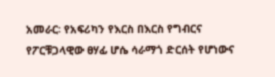አመራር፡ የአፍሪካን የእርስ በእርስ የግብርና
የፖርቹጋላዊው ፀሃፊ ሆሴ ሳራማጎ ድርሰት የሆነውና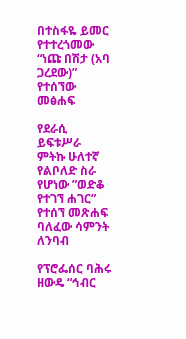በተስፋዬ ይመር የተተረጎመው “ነጩ በሽታ (አባ ጋረደው)” የተሰኘው መፅሐፍ

የደራሲ ይፍቱሥራ ምትኩ ሁለተኛ የልቦለድ ስራ የሆነው ”ወድቆ የተገኘ ሐገር” የተሰኘ መጽሐፍ ባለፈው ሳምንት ለንባብ

የፕሮፌሰር ባሕሩ ዘውዴ “ኅብር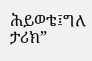ሕይወቴ፤ግለ ታሪክ”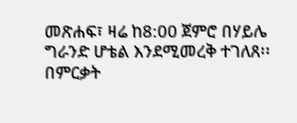መጽሐፍ፣ ዛሬ ከ8:00 ጀምሮ በሃይሌ ግራንድ ሆቴል እንደሚመረቅ ተገለጸ፡፡በምርቃት